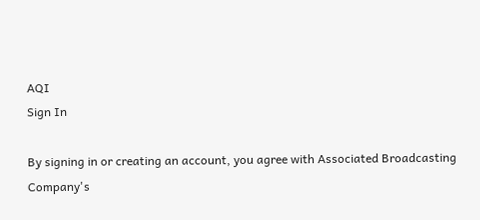AQI
Sign In

By signing in or creating an account, you agree with Associated Broadcasting Company's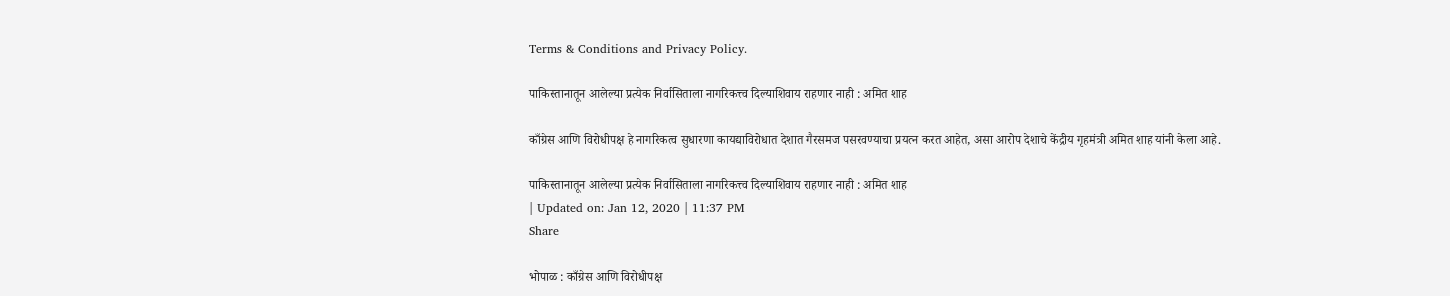Terms & Conditions and Privacy Policy.

पाकिस्तानातून आलेल्या प्रत्येक निर्वासिताला नागरिकत्त्व दिल्याशिवाय राहणार नाही : अमित शाह

काँग्रेस आणि विरोधीपक्ष हे नागरिकत्व सुधारणा कायद्याविरोधात देशात गैरसमज पसरवण्याचा प्रयत्न करत आहेत, असा आरोप देशाचे केंद्रीय गृहमंत्री अमित शाह यांनी केला आहे.

पाकिस्तानातून आलेल्या प्रत्येक निर्वासिताला नागरिकत्त्व दिल्याशिवाय राहणार नाही : अमित शाह
| Updated on: Jan 12, 2020 | 11:37 PM
Share

भोपाळ : काँग्रेस आणि विरोधीपक्ष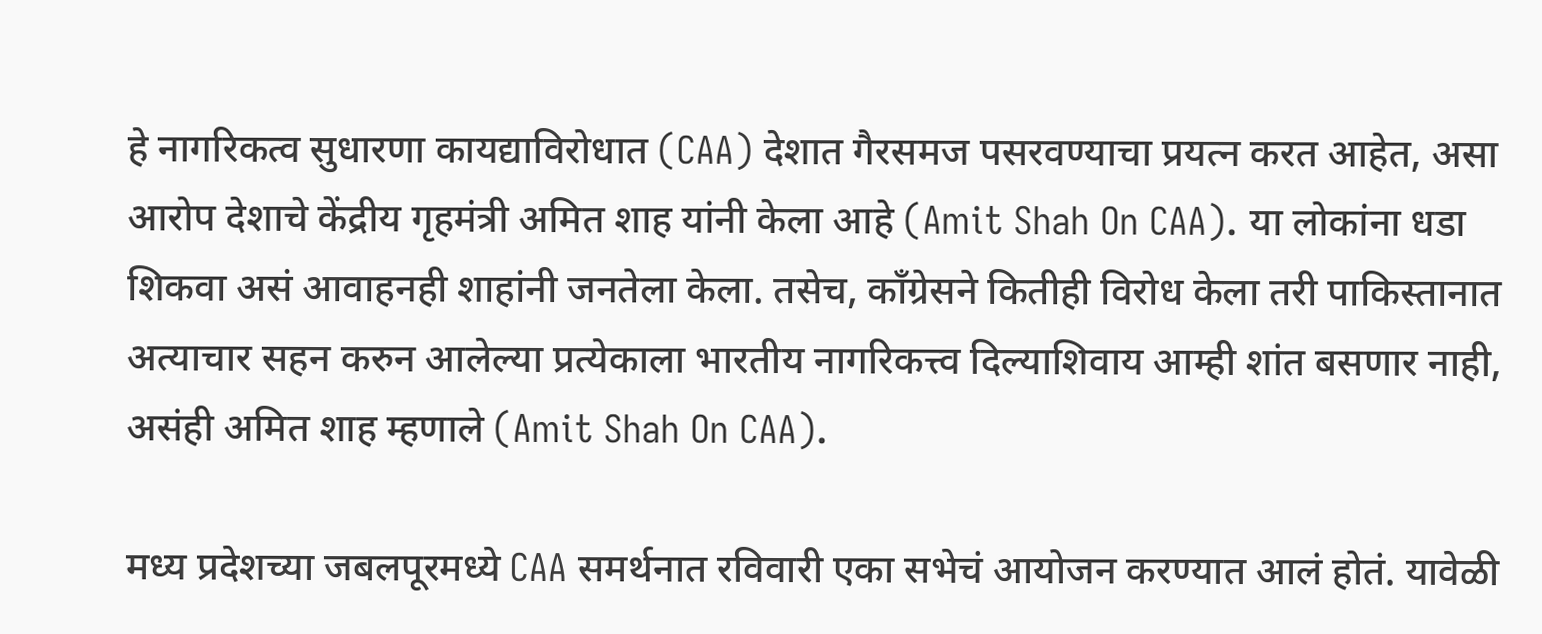हे नागरिकत्व सुधारणा कायद्याविरोधात (CAA) देशात गैरसमज पसरवण्याचा प्रयत्न करत आहेत, असा आरोप देशाचे केंद्रीय गृहमंत्री अमित शाह यांनी केला आहे (Amit Shah On CAA). या लोकांना धडा शिकवा असं आवाहनही शाहांनी जनतेला केला. तसेच, काँग्रेसने कितीही विरोध केला तरी पाकिस्तानात अत्याचार सहन करुन आलेल्या प्रत्येकाला भारतीय नागरिकत्त्व दिल्याशिवाय आम्ही शांत बसणार नाही, असंही अमित शाह म्हणाले (Amit Shah On CAA).

मध्य प्रदेशच्या जबलपूरमध्ये CAA समर्थनात रविवारी एका सभेचं आयोजन करण्यात आलं होतं. यावेळी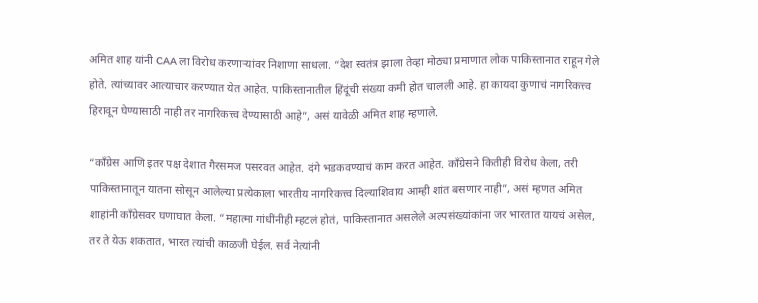अमित शाह यांनी CAA ला विरोध करणाऱ्यांवर निशाणा साधला. “देश स्वतंत्र झाला तेव्हा मोठ्या प्रमाणात लोक पाकिस्तानात राहून गेले होते. त्यांच्यावर आत्याचार करण्यात येत आहेत. पाकिस्तानातील हिंदूंची संख्या कमी होत चालली आहे. हा कायदा कुणाचं नागरिकत्त्व हिरावून घेण्यासाठी नाही तर नागरिकत्त्व देण्यासाठी आहे”, असं यावेळी अमित शाह म्हणाले.

“काँग्रेस आणि इतर पक्ष देशात गैरसमज पसरवत आहेत. दंगे भडकवण्याचं काम करत आहेत. काँग्रेसने कितीही विरोध केला, तरी पाकिस्तानातून यातना सोसून आलेल्या प्रत्येकाला भारतीय नागरिकत्त्व दिल्याशिवाय आम्ही शांत बसणार नाही”, असं म्हणत अमित शाहांनी काँग्रेसवर घणाघात केला. “महात्मा गांधींनीही म्हटलं होतं, पाकिस्तानात असलेले अल्पसंख्यांकांना जर भारतात यायचं असेल, तर ते येऊ शकतात, भारत त्यांची काळजी घेईल. सर्व नेत्यांनी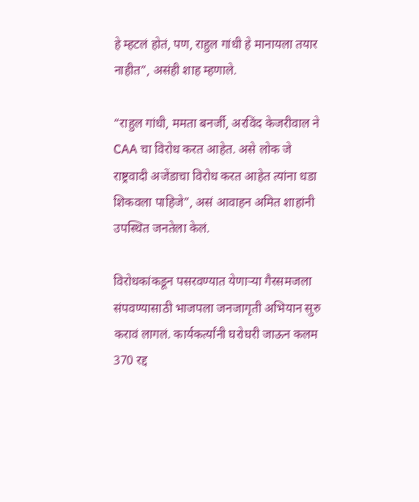हे म्हटलं होतं, पण, राहुल गांधी हे मानायला तयार नाहीत”, असंही शाह म्हणाले.

“राहुल गांधी, ममता बनर्जी, अरविंद केजरीवाल ने CAA चा विरोध करत आहेत. असे लोक जे राष्ट्रवादी अजेंडाचा विरोध करत आहेत त्यांना धडा शिकवला पाहिजे”, असं आवाहन अमित शाहांनी उपस्थित जनतेला केलं.

विरोधकांकडून पसरवण्यात येणाऱ्या गैरसमजला संपवण्यासाठी भाजपला जनजागृती अभियान सुरु करावं लागलं. कार्यकर्त्यांनी घरोघरी जाऊन कलम 370 रद्द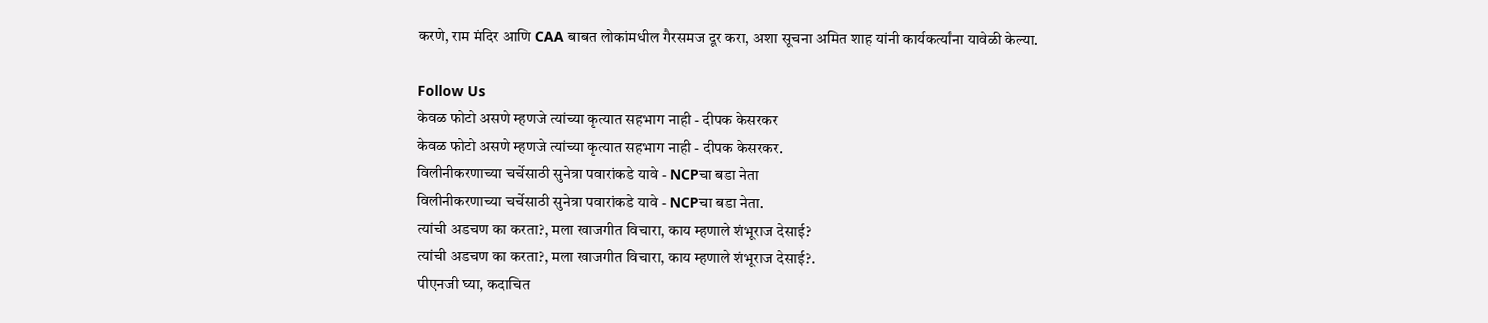करणे, राम मंदिर आणि CAA बाबत लोकांमधील गैरसमज दूर करा, अशा सूचना अमित शाह यांनी कार्यकर्त्यांना यावेळी केल्या.

Follow Us
केवळ फोटो असणे म्हणजे त्यांच्या कृत्यात सहभाग नाही - दीपक केसरकर
केवळ फोटो असणे म्हणजे त्यांच्या कृत्यात सहभाग नाही - दीपक केसरकर.
विलीनीकरणाच्या चर्चेसाठी सुनेत्रा पवारांकडे यावे - NCPचा बडा नेता
विलीनीकरणाच्या चर्चेसाठी सुनेत्रा पवारांकडे यावे - NCPचा बडा नेता.
त्यांची अडचण का करता?, मला खाजगीत विचारा, काय म्हणाले शंभूराज देसाई?
त्यांची अडचण का करता?, मला खाजगीत विचारा, काय म्हणाले शंभूराज देसाई?.
पीएनजी घ्या, कदाचित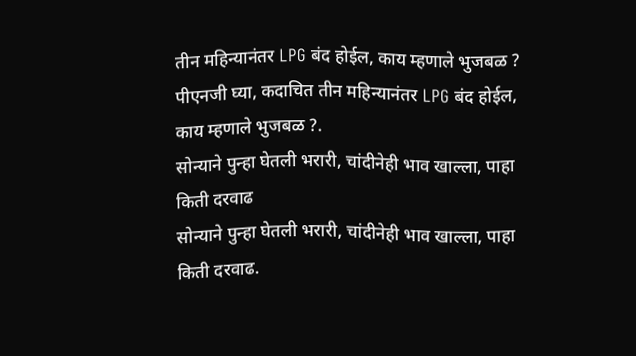तीन महिन्यानंतर LPG बंद होईल, काय म्हणाले भुजबळ ?
पीएनजी घ्या, कदाचित तीन महिन्यानंतर LPG बंद होईल, काय म्हणाले भुजबळ ?.
सोन्याने पुन्हा घेतली भरारी, चांदीनेही भाव खाल्ला, पाहा किती दरवाढ
सोन्याने पुन्हा घेतली भरारी, चांदीनेही भाव खाल्ला, पाहा किती दरवाढ.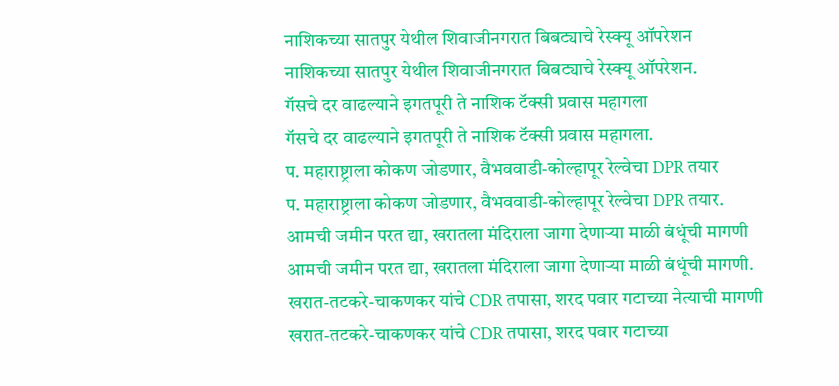नाशिकच्या सातपुर येथील शिवाजीनगरात बिबट्याचे रेस्क्यू ऑपरेशन
नाशिकच्या सातपुर येथील शिवाजीनगरात बिबट्याचे रेस्क्यू ऑपरेशन.
गॅसचे दर वाढल्याने इगतपूरी ते नाशिक टॅक्सी प्रवास महागला
गॅसचे दर वाढल्याने इगतपूरी ते नाशिक टॅक्सी प्रवास महागला.
प. महाराष्ट्राला कोकण जोडणार, वैभववाडी-कोल्हापूर रेल्वेचा DPR तयार
प. महाराष्ट्राला कोकण जोडणार, वैभववाडी-कोल्हापूर रेल्वेचा DPR तयार.
आमची जमीन परत द्या, खरातला मंदिराला जागा देणाऱ्या माळी बंधूंची मागणी
आमची जमीन परत द्या, खरातला मंदिराला जागा देणाऱ्या माळी बंधूंची मागणी.
खरात-तटकरे-चाकणकर यांचे CDR तपासा, शरद पवार गटाच्या नेत्याची मागणी
खरात-तटकरे-चाकणकर यांचे CDR तपासा, शरद पवार गटाच्या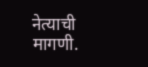नेत्याची मागणी.